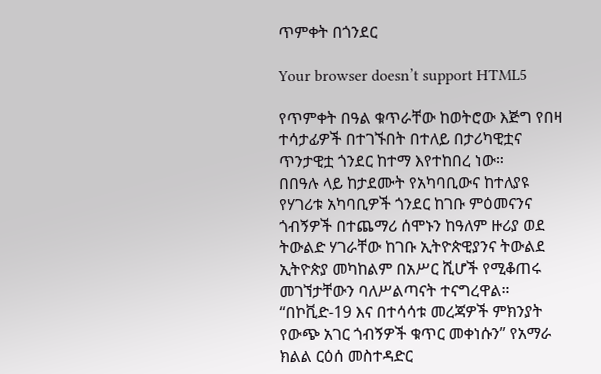ጥምቀት በጎንደር

Your browser doesn’t support HTML5

የጥምቀት በዓል ቁጥራቸው ከወትሮው እጅግ የበዛ ተሳታፊዎች በተገኙበት በተለይ በታሪካዊቷና ጥንታዊቷ ጎንደር ከተማ እየተከበረ ነው።
በበዓሉ ላይ ከታደሙት የአካባቢውና ከተለያዩ የሃገሪቱ አካባቢዎች ጎንደር ከገቡ ምዕመናንና ጎብኝዎች በተጨማሪ ሰሞኑን ከዓለም ዙሪያ ወደ ትውልድ ሃገራቸው ከገቡ ኢትዮጵዊያንና ትውልደ ኢትዮጵያ መካከልም በአሥር ሺሆች የሚቆጠሩ መገኘታቸውን ባለሥልጣናት ተናግረዋል።
“በኮቪድ-19 እና በተሳሳቱ መረጃዎች ምክንያት የውጭ አገር ጎብኝዎች ቁጥር መቀነሱን” የአማራ ክልል ርዕሰ መስተዳድር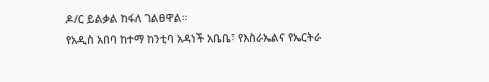ዶ/ር ይልቃል ከፋለ ገልፀዋል።
የአዲስ አበባ ከተማ ከንቲባ አዳነች አቤቤ፣ የእስራኤልና የኤርትራ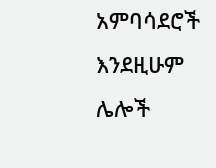አምባሳደሮች እንደዚሁም ሌሎች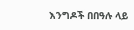እንግዶች በበዓሉ ላይ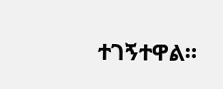ተገኝተዋል።